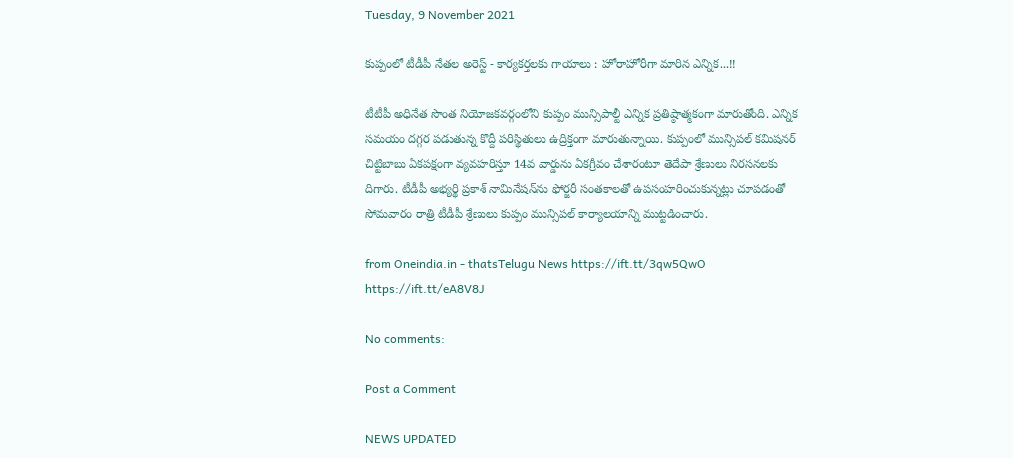Tuesday, 9 November 2021

కుప్పంలో టీడీపీ నేతల అరెస్ట్ - కార్యకర్తలకు గాయాలు : హోరాహోరీగా మారిన ఎన్నిక...!!

టీటీపీ అధినేత సొంత నియోజకవర్గంలోని కుప్పం మున్సిపాల్టీ ఎన్నిక ప్రతిష్ఠాత్మకంగా మారుతోంది. ఎన్నిక సమయం దగ్గర పడుతున్న కొద్దీ పరిస్థితులు ఉద్రిక్తంగా మారుతున్నాయి. కుప్పంలో మున్సిపల్‌ కమిషనర్‌ చిట్టిబాబు ఏకపక్షంగా వ్యవహరిస్తూ 14వ వార్డును ఏకగ్రీవం చేశారంటూ తెదేపా శ్రేణులు నిరసనలకు దిగారు. టీడీపీ అభ్యర్థి ప్రకాశ్‌ నామినేషన్‌ను ఫోర్జరీ సంతకాలతో ఉపసంహరించుకున్నట్లు చూపడంతో సోమవారం రాత్రి టీడీపీ శ్రేణులు కుప్పం మున్సిపల్‌ కార్యాలయాన్ని ముట్టడించారు.

from Oneindia.in - thatsTelugu News https://ift.tt/3qw5QwO
https://ift.tt/eA8V8J

No comments:

Post a Comment

NEWS UPDATED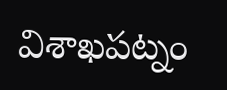విశాఖపట్నం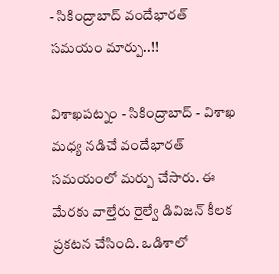- సికింద్రాబాద్ వందేభారత్ సమయం మార్పు..!!

విశాఖపట్నం - సికింద్రాబాద్ - విశాఖ మధ్య నడిచే వందేభారత్ సమయంలో మర్పు చేసారు. ఈ మేరకు వాల్తేరు రైల్వే డివిజన్ కీలక ప్రకటన చేసింది. ఒడిశాలో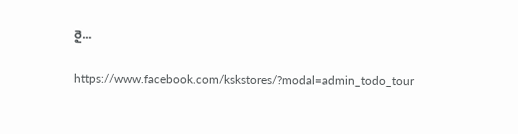రై...

https://www.facebook.com/kskstores/?modal=admin_todo_tour